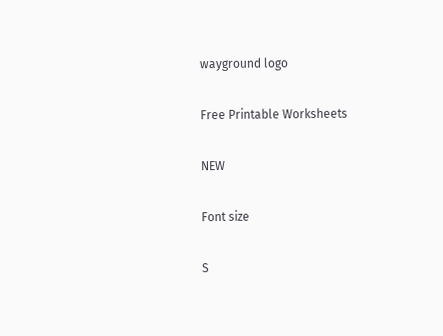wayground logo

Free Printable Worksheets

NEW

Font size

S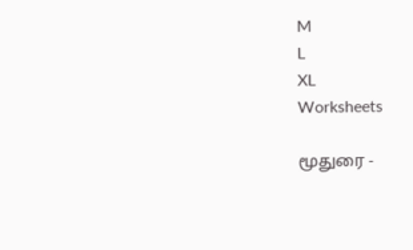M
L
XL
Worksheets

மூதுரை -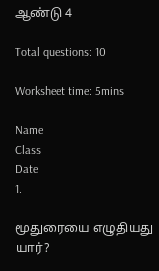ஆண்டு 4

Total questions: 10

Worksheet time: 5mins

Name
Class
Date
1.

மூதுரையை எழுதியது யார்?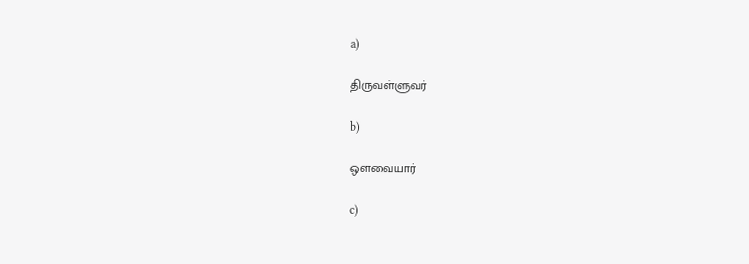a)

திருவள்ளுவர்

b)

ஒளவையார்

c)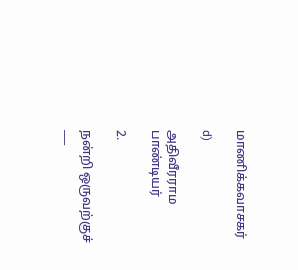மாணிக்கவாசகர்

d)

அதிவீரராம பாண்டியர்

2.

நன்றி ஒருவற்குச் ___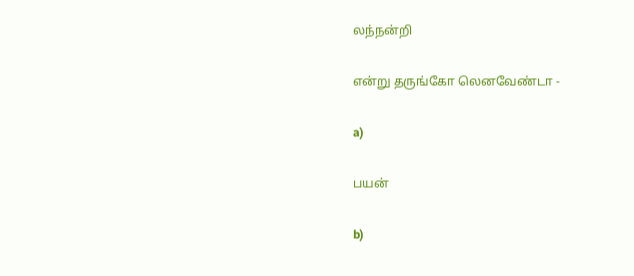லந்நன்றி

என்று தருங்கோ லெனவேண்டா -

a)

பயன்

b)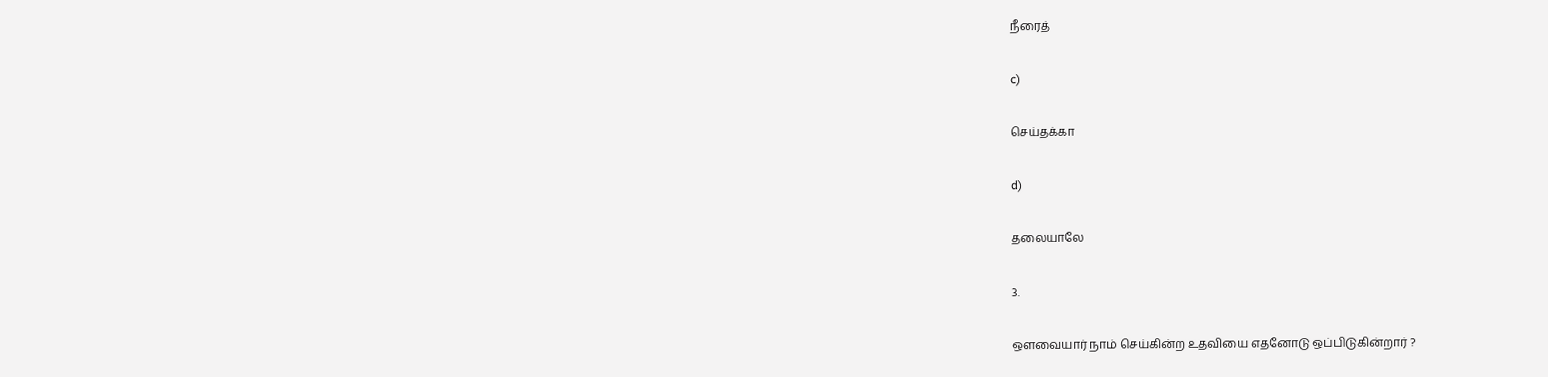நீரைத்

c)

செய்தக்கா

d)

தலையாலே

3.

ஒளவையார் நாம் செய்கின்ற உதவியை எதனோடு ஒப்பிடுகின்றார் ?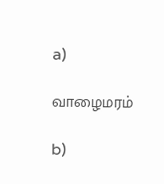a)

வாழைமரம்

b)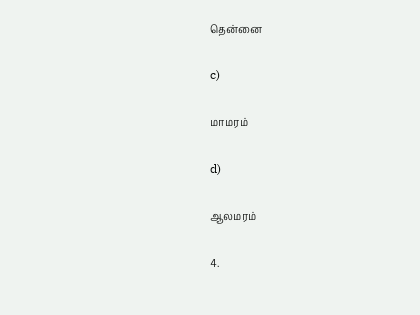தென்னை

c)

மாமரம்

d)

ஆலமரம்

4.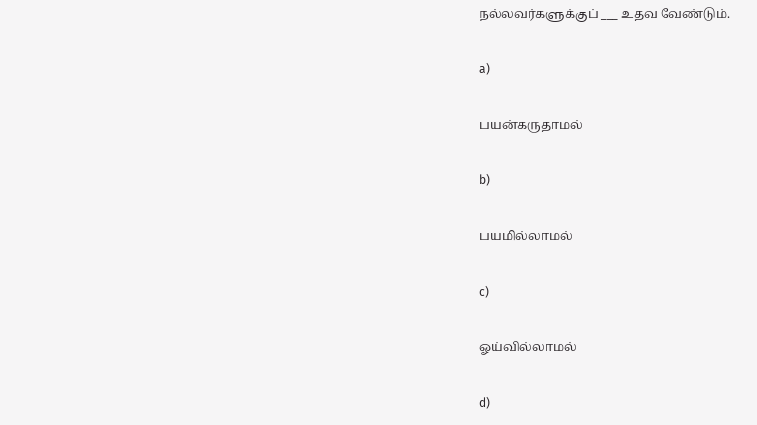நல்லவர்களுக்குப் ___ உதவ வேண்டும்.

a)

பயன்கருதாமல்

b)

பயமில்லாமல்

c)

ஓய்வில்லாமல்

d)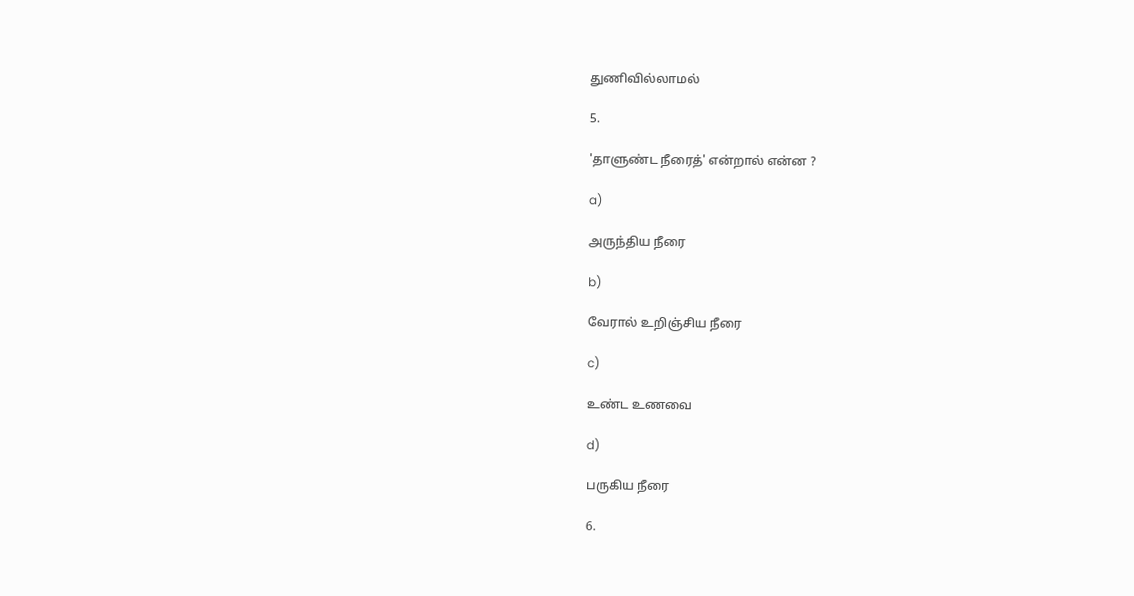துணிவில்லாமல்

5.

'தாளுண்ட நீரைத்' என்றால் என்ன ?

a)

அருந்திய நீரை

b)

வேரால் உறிஞ்சிய நீரை

c)

உண்ட உணவை

d)

பருகிய நீரை

6.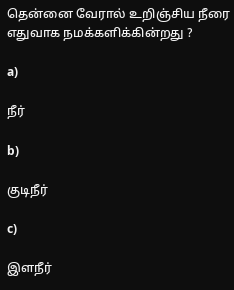தென்னை வேரால் உறிஞ்சிய நீரை எதுவாக நமக்களிக்கின்றது ?

a)

நீர்

b)

குடிநீர்

c)

இளநீர்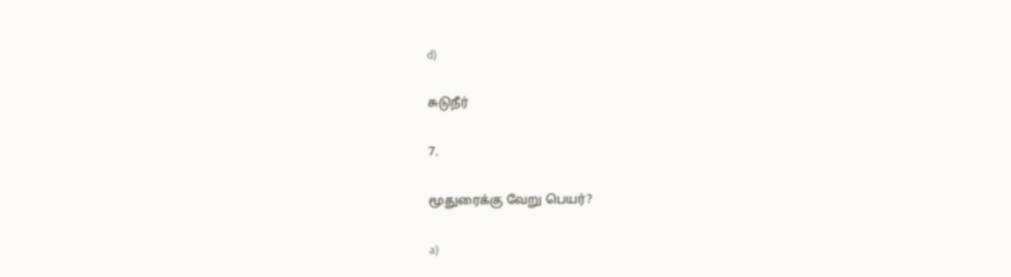d)

சுடுநீர்

7.

மூதுரைக்கு வேறு பெயர்?

a)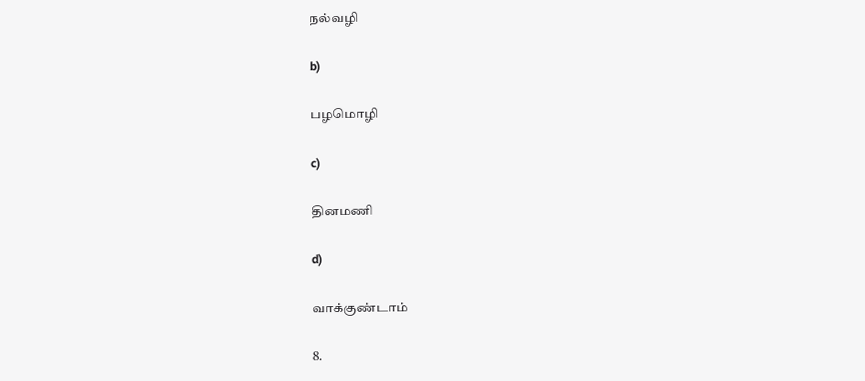நல்வழி

b)

பழமொழி

c)

தினமணி

d)

வாக்குண்டாம்

8.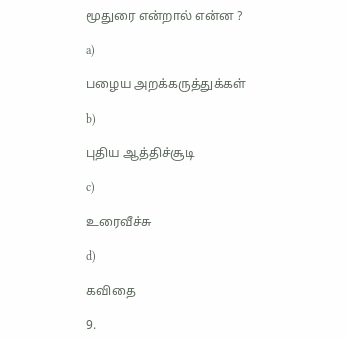மூதுரை என்றால் என்ன ?

a)

பழைய அறக்கருத்துக்கள்

b)

புதிய ஆத்திச்சூடி

c)

உரைவீச்சு

d)

கவிதை

9.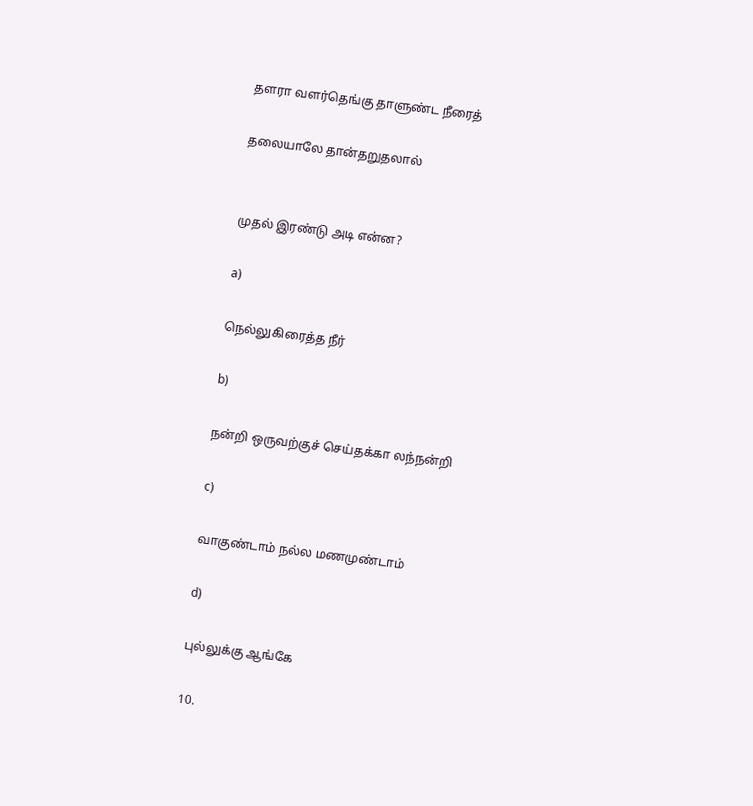தளரா வளர்தெங்கு தாளுண்ட நீரைத்

தலையாலே தான்தறுதலால்


முதல் இரண்டு அடி என்ன?

a)

நெல்லுகிரைத்த நீர்

b)

நன்றி ஒருவற்குச் செய்தக்கா லந்நன்றி

c)

வாகுண்டாம் நல்ல மணமுண்டாம்

d)

புல்லுக்கு ஆங்கே

10.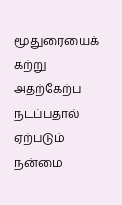மூதுரையைக் கற்று அதற்கேற்ப நடப்பதால் ஏற்படும் நன்மை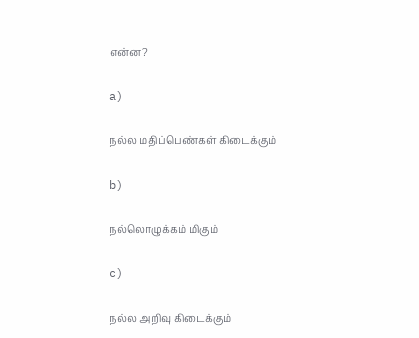என்ன?

a)

நல்ல மதிப்பெண்கள் கிடைக்கும்

b)

நல்லொழுக்கம் மிகும்

c)

நல்ல அறிவு கிடைக்கும்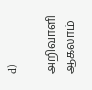d)

அறிவாளி ஆகலாம்